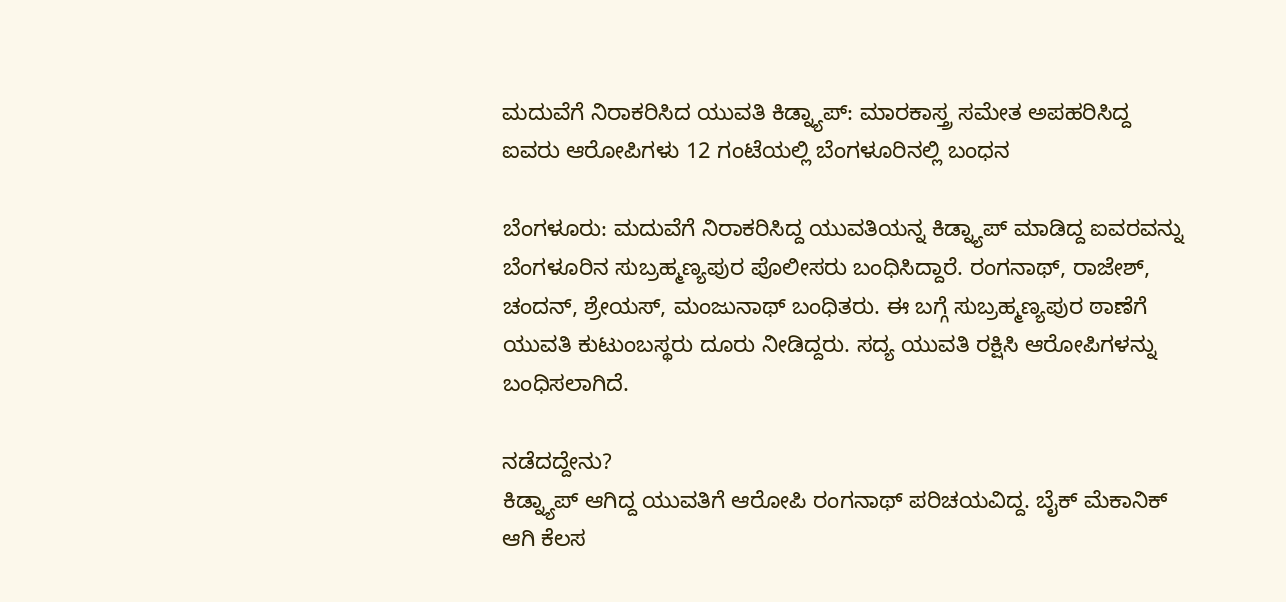ಮದುವೆಗೆ ನಿರಾಕರಿಸಿದ ಯುವತಿ ಕಿಡ್ನ್ಯಾಪ್: ಮಾರಕಾಸ್ತ್ರ ಸಮೇತ ಅಪಹರಿಸಿದ್ದ ಐವರು ಆರೋಪಿಗಳು 12 ಗಂಟೆಯಲ್ಲಿ ಬೆಂಗಳೂರಿನಲ್ಲಿ ಬಂಧನ

ಬೆಂಗಳೂರು: ಮದುವೆಗೆ ನಿರಾಕರಿಸಿದ್ದ ಯುವತಿಯನ್ನ ಕಿಡ್ನ್ಯಾಪ್ ಮಾಡಿದ್ದ ಐವರವನ್ನು ಬೆಂಗಳೂರಿನ ಸುಬ್ರಹ್ಮಣ್ಯಪುರ ಪೊಲೀಸರು ಬಂಧಿಸಿದ್ದಾರೆ. ರಂಗನಾಥ್, ರಾಜೇಶ್, ಚಂದನ್, ಶ್ರೇಯಸ್, ಮಂಜುನಾಥ್ ಬಂಧಿತರು. ಈ ಬಗ್ಗೆ ಸುಬ್ರಹ್ಮಣ್ಯಪುರ ಠಾಣೆಗೆ ಯುವತಿ ಕುಟುಂಬಸ್ಥರು ದೂರು ನೀಡಿದ್ದರು. ಸದ್ಯ ಯುವತಿ ರಕ್ಷಿಸಿ ಆರೋಪಿಗಳನ್ನು ಬಂಧಿಸಲಾಗಿದೆ.

ನಡೆದದ್ದೇನು?
ಕಿಡ್ನ್ಯಾಪ್ ಆಗಿದ್ದ ಯುವತಿಗೆ ಆರೋಪಿ ರಂಗನಾಥ್ ಪರಿಚಯವಿದ್ದ. ಬೈಕ್ ಮೆಕಾನಿಕ್ ಆಗಿ ಕೆಲಸ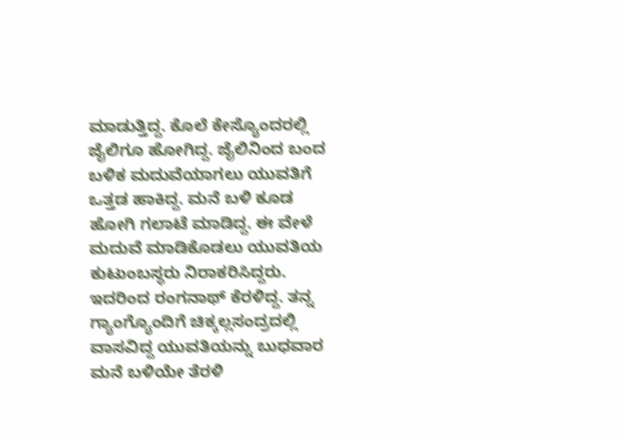ಮಾಡುತ್ತಿದ್ದ. ಕೊಲೆ ಕೇಸ್ಯೊಂದರಲ್ಲಿ ಜೈಲಿಗೂ ಹೋಗಿದ್ದ. ಜೈಲಿನಿಂದ ಬಂದ ಬಳಿಕ ಮದುವೆಯಾಗಲು ಯುವತಿಗೆ ಒತ್ತಡ ಹಾಕಿದ್ದ. ಮನೆ ಬಳಿ ಕೂಡ ಹೋಗಿ ಗಲಾಟೆ ಮಾಡಿದ್ದ. ಈ ವೇಳೆ ಮದುವೆ ಮಾಡಿಕೊಡಲು ಯುವತಿಯ ಕುಟುಂಬಸ್ಥರು ನಿರಾಕರಿಸಿದ್ದರು.
ಇದರಿಂದ ರಂಗನಾಥ್ ಕೆರಳಿದ್ದ. ತನ್ನ ಗ್ಯಾಂಗ್ಯೊಂದಿಗೆ ಚಿಕ್ಕಲ್ಲಸಂದ್ರದಲ್ಲಿ ವಾಸವಿದ್ದ ಯುವತಿಯನ್ನು ಬುಧವಾರ ಮನೆ ಬಳಿಯೇ ತೆರಳಿ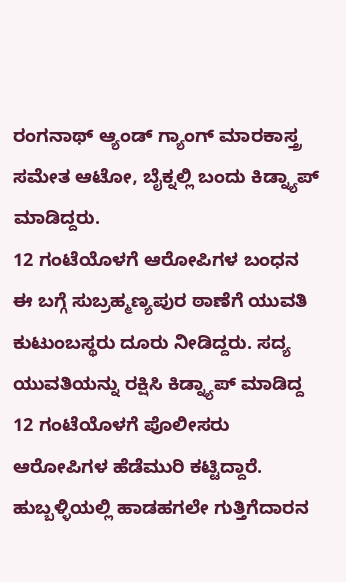ರಂಗನಾಥ್ ಆ್ಯಂಡ್ ಗ್ಯಾಂಗ್ ಮಾರಕಾಸ್ತ್ರ ಸಮೇತ ಆಟೋ, ಬೈಕ್ನಲ್ಲಿ ಬಂದು ಕಿಡ್ನ್ಯಾಪ್ ಮಾಡಿದ್ದರು.
12 ಗಂಟೆಯೊಳಗೆ ಆರೋಪಿಗಳ ಬಂಧನ
ಈ ಬಗ್ಗೆ ಸುಬ್ರಹ್ಮಣ್ಯಪುರ ಠಾಣೆಗೆ ಯುವತಿ ಕುಟುಂಬಸ್ಥರು ದೂರು ನೀಡಿದ್ದರು. ಸದ್ಯ ಯುವತಿಯನ್ನು ರಕ್ಷಿಸಿ ಕಿಡ್ನ್ಯಾಪ್ ಮಾಡಿದ್ದ 12 ಗಂಟೆಯೊಳಗೆ ಪೊಲೀಸರು ಆರೋಪಿಗಳ ಹೆಡೆಮುರಿ ಕಟ್ಟಿದ್ದಾರೆ.
ಹುಬ್ಬಳ್ಳಿಯಲ್ಲಿ ಹಾಡಹಗಲೇ ಗುತ್ತಿಗೆದಾರನ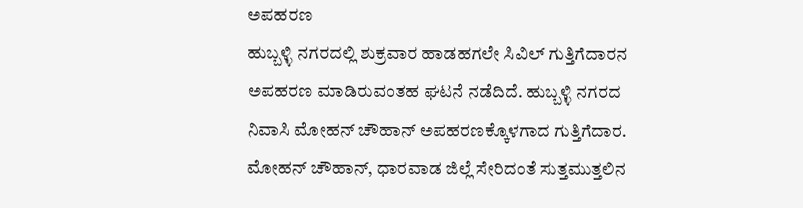ಅಪಹರಣ
ಹುಬ್ಬಳ್ಳಿ ನಗರದಲ್ಲಿ ಶುಕ್ರವಾರ ಹಾಡಹಗಲೇ ಸಿವಿಲ್ ಗುತ್ತಿಗೆದಾರನ ಅಪಹರಣ ಮಾಡಿರುವಂತಹ ಘಟನೆ ನಡೆದಿದೆ. ಹುಬ್ಬಳ್ಳಿ ನಗರದ ನಿವಾಸಿ ಮೋಹನ್ ಚೌಹಾನ್ ಅಪಹರಣಕ್ಕೊಳಗಾದ ಗುತ್ತಿಗೆದಾರ. ಮೋಹನ್ ಚೌಹಾನ್, ಧಾರವಾಡ ಜಿಲ್ಲೆ ಸೇರಿದಂತೆ ಸುತ್ತಮುತ್ತಲಿನ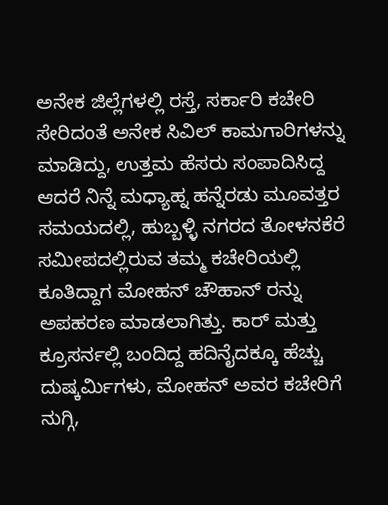ಅನೇಕ ಜಿಲ್ಲೆಗಳಲ್ಲಿ ರಸ್ತೆ, ಸರ್ಕಾರಿ ಕಚೇರಿ ಸೇರಿದಂತೆ ಅನೇಕ ಸಿವಿಲ್ ಕಾಮಗಾರಿಗಳನ್ನು ಮಾಡಿದ್ದು, ಉತ್ತಮ ಹೆಸರು ಸಂಪಾದಿಸಿದ್ದ
ಆದರೆ ನಿನ್ನೆ ಮಧ್ಯಾಹ್ನ ಹನ್ನೆರಡು ಮೂವತ್ತರ ಸಮಯದಲ್ಲಿ, ಹುಬ್ಬಳ್ಳಿ ನಗರದ ತೋಳನಕೆರೆ ಸಮೀಪದಲ್ಲಿರುವ ತಮ್ಮ ಕಚೇರಿಯಲ್ಲಿ ಕೂತಿದ್ದಾಗ ಮೋಹನ್ ಚೌಹಾನ್ ರನ್ನು ಅಪಹರಣ ಮಾಡಲಾಗಿತ್ತು. ಕಾರ್ ಮತ್ತು ಕ್ರೂಸರ್ನಲ್ಲಿ ಬಂದಿದ್ದ ಹದಿನೈದಕ್ಕೂ ಹೆಚ್ಚು ದುಷ್ಕರ್ಮಿಗಳು, ಮೋಹನ್ ಅವರ ಕಚೇರಿಗೆ ನುಗ್ಗಿ,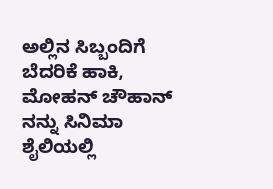ಅಲ್ಲಿನ ಸಿಬ್ಬಂದಿಗೆ ಬೆದರಿಕೆ ಹಾಕಿ, ಮೋಹನ್ ಚೌಹಾನ್ ನನ್ನು ಸಿನಿಮಾ ಶೈಲಿಯಲ್ಲಿ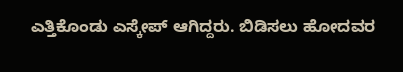ಎತ್ತಿಕೊಂಡು ಎಸ್ಕೇಪ್ ಆಗಿದ್ದರು. ಬಿಡಿಸಲು ಹೋದವರ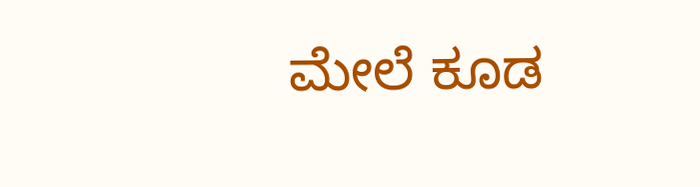ಮೇಲೆ ಕೂಡ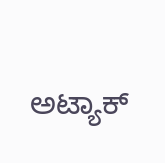ಅಟ್ಯಾಕ್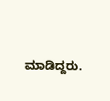ಮಾಡಿದ್ದರು.